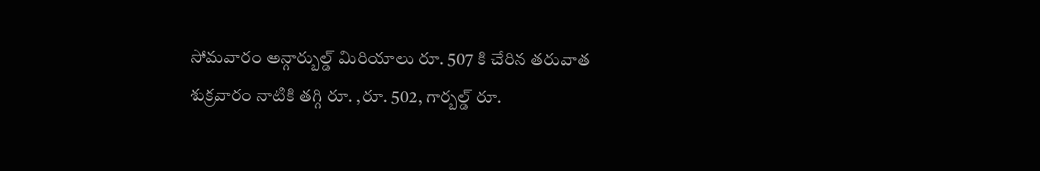సోమవారం అన్గార్బుల్డ్ మిరియాలు రూ. 507 కి చేరిన తరువాత శుక్రవారం నాటికి తగ్గి రూ. ,రూ. 502, గార్బల్డ్ రూ.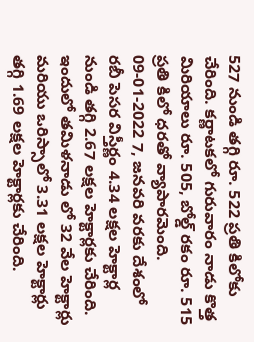527 నుండి తగ్గి రూ. 522 ప్రతి కిలోకు చేరింది. కర్ణాటకలో గురువారం నాడు కొత్త మిరియాలు రూ. 505, బోల్డ్ రకం రూ. 515 ప్రతి కిలో ధరతో వ్యాపారమెంది.
09-01-2022 7, జనవరి వరకు దేశంలో రబీ పెసర విస్తీర్ణం 4.34 లక్షల హెక్టార్ల నుండి తగ్గి 2.67 లక్షల హెక్టార్లకు చేరింది. ఇందులో తమిళనాడు లో 32 వేల హెక్టార్లు మరియు ఒరిస్సాలో 3.31 లక్షల హెక్టార్లు తగ్గి 1.69 లక్షల హెక్టార్లకు చేరింది.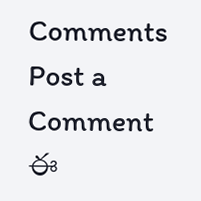Comments
Post a Comment
ఈ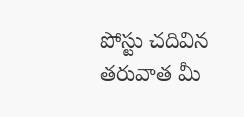పోస్టు చదివిన తరువాత మీ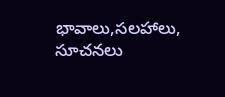భావాలు,సలహాలు, సూచనలు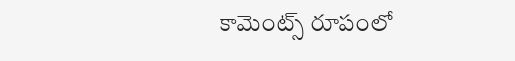కామెంట్స్ రూపంలో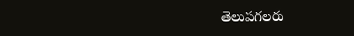తెలుపగలరు